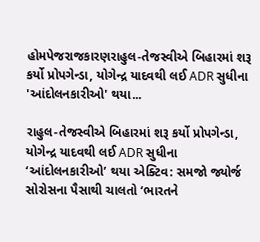હોમપેજરાજકારણરાહુલ-તેજસ્વીએ બિહારમાં શરૂ કર્યો પ્રોપગેન્ડા, યોગેન્દ્ર યાદવથી લઈ ADR સુધીના 'આંદોલનકારીઓ' થયા...

રાહુલ-તેજસ્વીએ બિહારમાં શરૂ કર્યો પ્રોપગેન્ડા, યોગેન્દ્ર યાદવથી લઈ ADR સુધીના ‘આંદોલનકારીઓ’ થયા એક્ટિવ: સમજો જ્યોર્જ સોરોસના પૈસાથી ચાલતો ‘ભારતને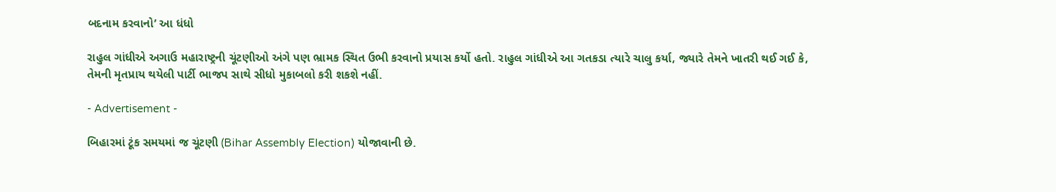બદનામ કરવાનો’ આ ધંધો

રાહુલ ગાંધીએ અગાઉ મહારાષ્ટ્રની ચૂંટણીઓ અંગે પણ ભ્રામક સ્થિત ઉભી કરવાનો પ્રયાસ કર્યો હતો. રાહુલ ગાંધીએ આ ગતકડા ત્યારે ચાલુ કર્યા, જ્યારે તેમને ખાતરી થઈ ગઈ કે, તેમની મૃતપ્રાય થયેલી પાર્ટી ભાજપ સાથે સીધો મુકાબલો કરી શકશે નહીં.

- Advertisement -

બિહારમાં ટૂંક સમયમાં જ ચૂંટણી (Bihar Assembly Election) યોજાવાની છે.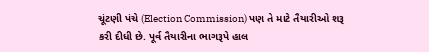ચૂંટણી પંચે (Election Commission) પણ તે માટે તૈયારીઓ શરૂ કરી દીધી છે. પૂર્વ તૈયારીના ભાગરૂપે હાલ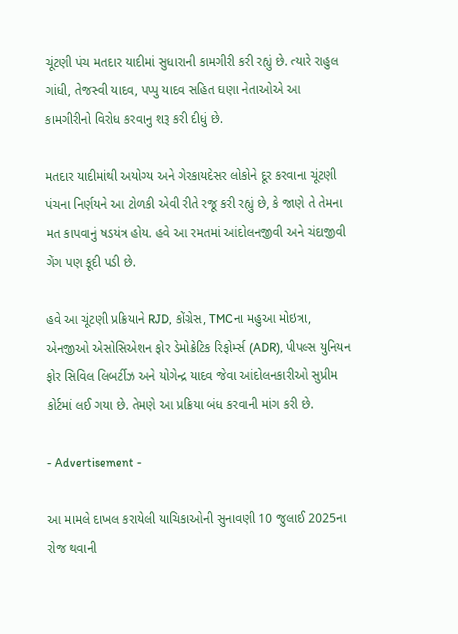ચૂંટણી પંચ મતદાર યાદીમાં સુધારાની કામગીરી કરી રહ્યું છે. ત્યારે રાહુલ ગાંધી, તેજસ્વી યાદવ, પપ્પુ યાદવ સહિત ઘણા નેતાઓએ આ કામગીરીનો વિરોધ કરવાનુ શરૂ કરી દીધું છે.

મતદાર યાદીમાંથી અયોગ્ય અને ગેરકાયદેસર લોકોને દૂર કરવાના ચૂંટણી પંચના નિર્ણયને આ ટોળકી એવી રીતે રજૂ કરી રહ્યું છે, કે જાણે તે તેમના મત કાપવાનું ષડયંત્ર હોય. હવે આ રમતમાં આંદોલનજીવી અને ચંદાજીવી ગેંગ પણ કૂદી પડી છે.

હવે આ ચૂંટણી પ્રક્રિયાને RJD, કોંગ્રેસ, TMCના મહુઆ મોઇત્રા, એનજીઓ એસોસિએશન ફોર ડેમોક્રેટિક રિફોર્મ્સ (ADR), પીપલ્સ યુનિયન ફોર સિવિલ લિબર્ટીઝ અને યોગેન્દ્ર યાદવ જેવા આંદોલનકારીઓ સુપ્રીમ કોર્ટમાં લઈ ગયા છે. તેમણે આ પ્રક્રિયા બંધ કરવાની માંગ કરી છે.

- Advertisement -

આ મામલે દાખલ કરાયેલી યાચિકાઓની સુનાવણી 10 જુલાઈ 2025ના રોજ થવાની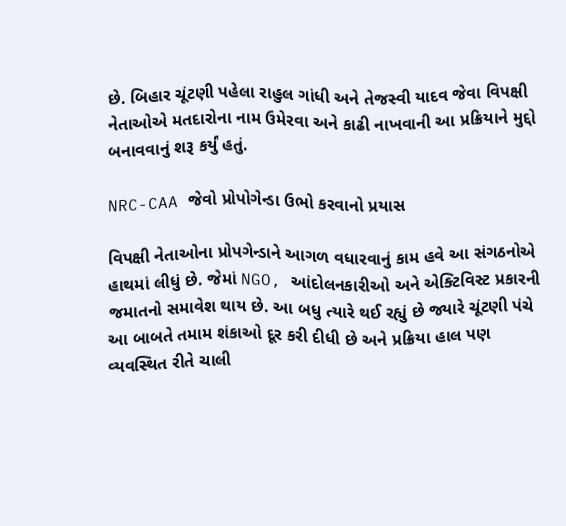છે. બિહાર ચૂંટણી પહેલા રાહુલ ગાંધી અને તેજસ્વી યાદવ જેવા વિપક્ષી નેતાઓએ મતદારોના નામ ઉમેરવા અને કાઢી નાખવાની આ પ્રક્રિયાને મુદ્દો બનાવવાનું શરૂ કર્યું હતું.

NRC-CAA જેવો પ્રોપોગેન્ડા ઉભો કરવાનો પ્રયાસ

વિપક્ષી નેતાઓના પ્રોપગેન્ડાને આગળ વધારવાનું કામ હવે આ સંગઠનોએ હાથમાં લીધું છે. જેમાં NGO, આંદોલનકારીઓ અને એક્ટિવિસ્ટ પ્રકારની જમાતનો સમાવેશ થાય છે. આ બધુ ત્યારે થઈ રહ્યું છે જ્યારે ચૂંટણી પંચે આ બાબતે તમામ શંકાઓ દૂર કરી દીધી છે અને પ્રક્રિયા હાલ પણ વ્યવસ્થિત રીતે ચાલી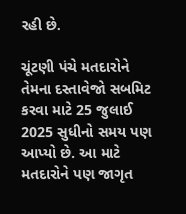રહી છે.

ચૂંટણી પંચે મતદારોને તેમના દસ્તાવેજો સબમિટ કરવા માટે 25 જુલાઈ 2025 સુધીનો સમય પણ આપ્યો છે. આ માટે મતદારોને પણ જાગૃત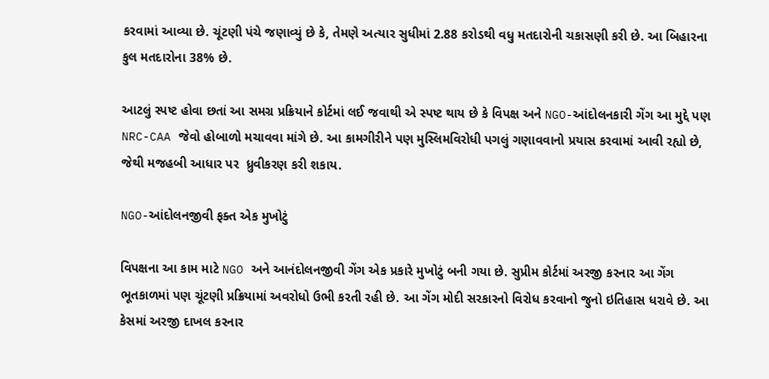કરવામાં આવ્યા છે. ચૂંટણી પંચે જણાવ્યું છે કે, તેમણે અત્યાર સુધીમાં 2.88 કરોડથી વધુ મતદારોની ચકાસણી કરી છે. આ બિહારના કુલ મતદારોના 38% છે.

આટલું સ્પષ્ટ હોવા છતાં આ સમગ્ર પ્રક્રિયાને કોર્ટમાં લઈ જવાથી એ સ્પષ્ટ થાય છે કે વિપક્ષ અને NGO-આંદોલનકારી ગેંગ આ મુદ્દે પણ NRC-CAA જેવો હોબાળો મચાવવા માંગે છે. આ કામગીરીને પણ મુસ્લિમવિરોધી પગલું ગણાવવાનો પ્રયાસ કરવામાં આવી રહ્યો છે, જેથી મજહબી આધાર પર  ધ્રુવીકરણ કરી શકાય.

NGO-આંદોલનજીવી ફક્ત એક મુખોટું

વિપક્ષના આ કામ માટે NGO અને આનંદોલનજીવી ગેંગ એક પ્રકારે મુખોટું બની ગયા છે. સુપ્રીમ કોર્ટમાં અરજી કરનાર આ ગેંગ ભૂતકાળમાં પણ ચૂંટણી પ્રક્રિયામાં અવરોધો ઉભી કરતી રહી છે. આ ગેંગ મોદી સરકારનો વિરોધ કરવાનો જુનો ઇતિહાસ ધરાવે છે. આ કેસમાં અરજી દાખલ કરનાર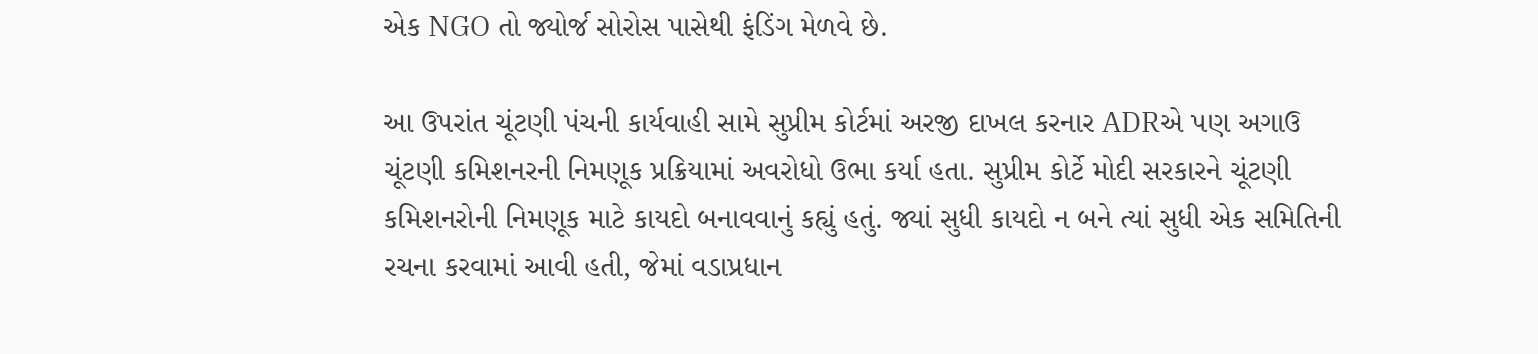એક NGO તો જ્યોર્જ સોરોસ પાસેથી ફંડિંગ મેળવે છે.

આ ઉપરાંત ચૂંટણી પંચની કાર્યવાહી સામે સુપ્રીમ કોર્ટમાં અરજી દાખલ કરનાર ADRએ પણ અગાઉ  ચૂંટણી કમિશનરની નિમણૂક પ્રક્રિયામાં અવરોધો ઉભા કર્યા હતા. સુપ્રીમ કોર્ટે મોદી સરકારને ચૂંટણી કમિશનરોની નિમણૂક માટે કાયદો બનાવવાનું કહ્યું હતું. જ્યાં સુધી કાયદો ન બને ત્યાં સુધી એક સમિતિની રચના કરવામાં આવી હતી, જેમાં વડાપ્રધાન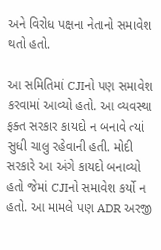અને વિરોધ પક્ષના નેતાનો સમાવેશ થતો હતો.

આ સમિતિમાં CJIનો પણ સમાવેશ કરવામાં આવ્યો હતો. આ વ્યવસ્થા ફક્ત સરકાર કાયદો ન બનાવે ત્યાં સુધી ચાલુ રહેવાની હતી. મોદી સરકારે આ અંગે કાયદો બનાવ્યો હતો જેમાં CJIનો સમાવેશ કર્યો ન હતો. આ મામલે પણ ADR અરજી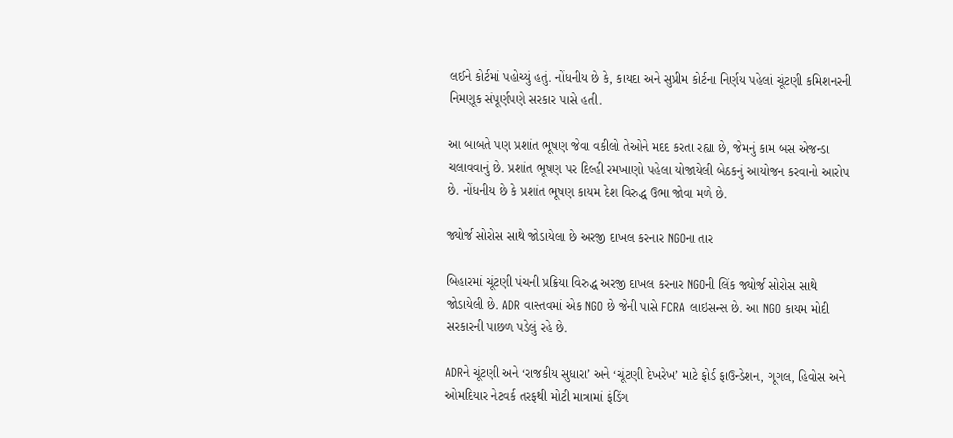લઈને કોર્ટમાં પહોચ્યું હતું. નોંધનીય છે કે, કાયદા અને સુપ્રીમ કોર્ટના નિર્ણય પહેલાં ચૂંટણી કમિશનરની નિમણૂક સંપૂર્ણપણે સરકાર પાસે હતી.

આ બાબતે પણ પ્રશાંત ભૂષણ જેવા વકીલો તેઓને મદદ કરતા રહ્યા છે, જેમનું કામ બસ એજન્ડા ચલાવવાનું છે. પ્રશાંત ભૂષણ પર દિલ્હી રમખાણો પહેલા યોજાયેલી બેઠકનું આયોજન કરવાનો આરોપ છે. નોંધનીય છે કે પ્રશાંત ભૂષણ કાયમ દેશ વિરુદ્ધ ઉભા જોવા મળે છે.

જ્યોર્જ સોરોસ સાથે જોડાયેલા છે અરજી દાખલ કરનાર NGOના તાર

બિહારમાં ચૂંટણી પંચની પ્રક્રિયા વિરુદ્ધ અરજી દાખલ કરનાર NGOની લિંક જ્યોર્જ સોરોસ સાથે જોડાયેલી છે. ADR વાસ્તવમાં એક NGO છે જેની પાસે FCRA લાઇસન્સ છે. આ NGO કાયમ મોદી સરકારની પાછળ પડેલું રહે છે.

ADRને ચૂંટણી અને ‘રાજકીય સુધારા’ અને ‘ચૂંટણી દેખરેખ’ માટે ફોર્ડ ફાઉન્ડેશન, ગૂગલ, હિવોસ અને ઓમદિયાર નેટવર્ક તરફથી મોટી માત્રામાં ફંડિંગ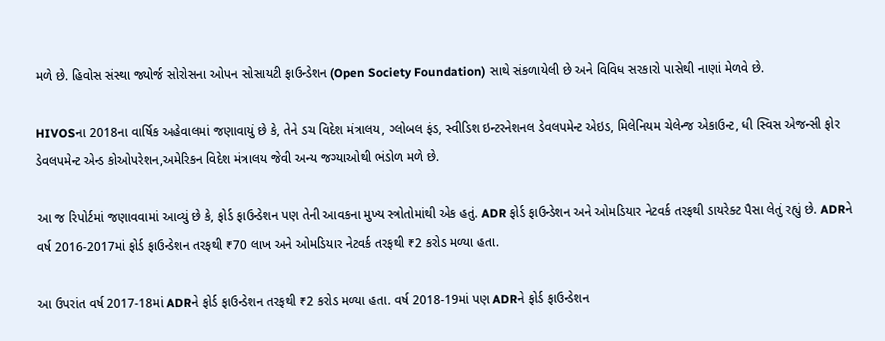મળે છે. હિવોસ સંસ્થા જ્યોર્જ સોરોસના ઓપન સોસાયટી ફાઉન્ડેશન (Open Society Foundation) સાથે સંકળાયેલી છે અને વિવિધ સરકારો પાસેથી નાણાં મેળવે છે.

HIVOSના 2018ના વાર્ષિક અહેવાલમાં જણાવાયું છે કે, તેને ડચ વિદેશ મંત્રાલય, ગ્લોબલ ફંડ, સ્વીડિશ ઇન્ટરનેશનલ ડેવલપમેન્ટ એઇડ, મિલેનિયમ ચેલેન્જ એકાઉન્ટ, ધી સ્વિસ એજન્સી ફોર ડેવલપમેન્ટ એન્ડ કોઓપરેશન,અમેરિકન વિદેશ મંત્રાલય જેવી અન્ય જગ્યાઓથી ભંડોળ મળે છે.

આ જ રિપોર્ટમાં જણાવવામાં આવ્યું છે કે, ફોર્ડ ફાઉન્ડેશન પણ તેની આવકના મુખ્ય સ્ત્રોતોમાંથી એક હતું. ADR ફોર્ડ ફાઉન્ડેશન અને ઓમડિયાર નેટવર્ક તરફથી ડાયરેક્ટ પૈસા લેતું રહ્યું છે. ADRને વર્ષ 2016-2017માં ફોર્ડ ફાઉન્ડેશન તરફથી ₹70 લાખ અને ઓમડિયાર નેટવર્ક તરફથી ₹2 કરોડ મળ્યા હતા.

આ ઉપરાંત વર્ષ 2017-18માં ADRને ફોર્ડ ફાઉન્ડેશન તરફથી ₹2 કરોડ મળ્યા હતા. વર્ષ 2018-19માં પણ ADRને ફોર્ડ ફાઉન્ડેશન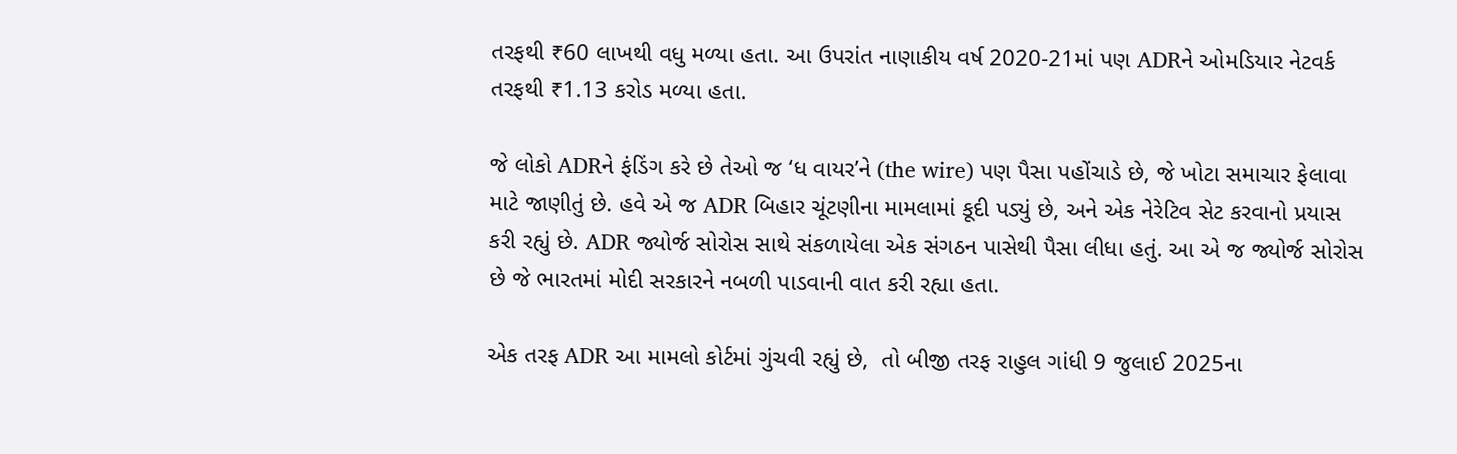તરફથી ₹60 લાખથી વધુ મળ્યા હતા. આ ઉપરાંત નાણાકીય વર્ષ 2020-21માં પણ ADRને ઓમડિયાર નેટવર્ક તરફથી ₹1.13 કરોડ મળ્યા હતા.

જે લોકો ADRને ફંડિંગ કરે છે તેઓ જ ‘ધ વાયર’ને (the wire) પણ પૈસા પહોંચાડે છે, જે ખોટા સમાચાર ફેલાવા માટે જાણીતું છે. હવે એ જ ADR બિહાર ચૂંટણીના મામલામાં કૂદી પડ્યું છે, અને એક નેરેટિવ સેટ કરવાનો પ્રયાસ કરી રહ્યું છે. ADR જ્યોર્જ સોરોસ સાથે સંકળાયેલા એક સંગઠન પાસેથી પૈસા લીધા હતું. આ એ જ જ્યોર્જ સોરોસ છે જે ભારતમાં મોદી સરકારને નબળી પાડવાની વાત કરી રહ્યા હતા.

એક તરફ ADR આ મામલો કોર્ટમાં ગુંચવી રહ્યું છે,  તો બીજી તરફ રાહુલ ગાંધી 9 જુલાઈ 2025ના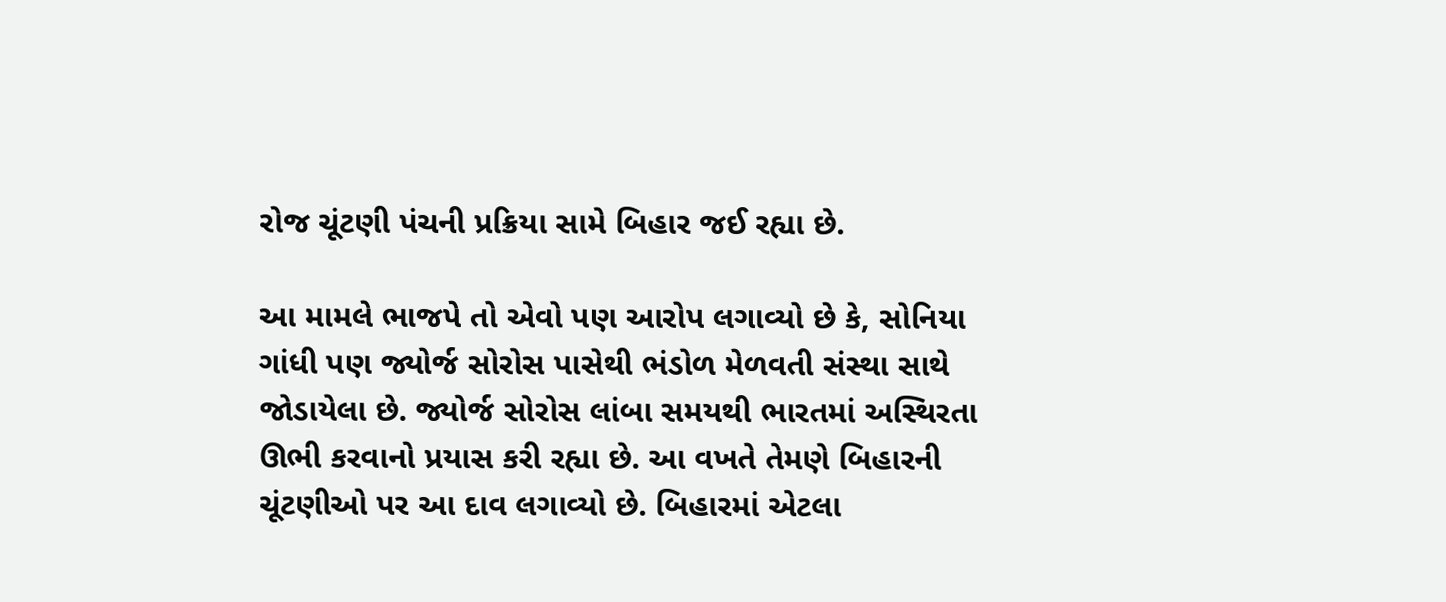રોજ ચૂંટણી પંચની પ્રક્રિયા સામે બિહાર જઈ રહ્યા છે.

આ મામલે ભાજપે તો એવો પણ આરોપ લગાવ્યો છે કે, સોનિયા ગાંધી પણ જ્યોર્જ સોરોસ પાસેથી ભંડોળ મેળવતી સંસ્થા સાથે જોડાયેલા છે. જ્યોર્જ સોરોસ લાંબા સમયથી ભારતમાં અસ્થિરતા ઊભી કરવાનો પ્રયાસ કરી રહ્યા છે. આ વખતે તેમણે બિહારની ચૂંટણીઓ પર આ દાવ લગાવ્યો છે. બિહારમાં એટલા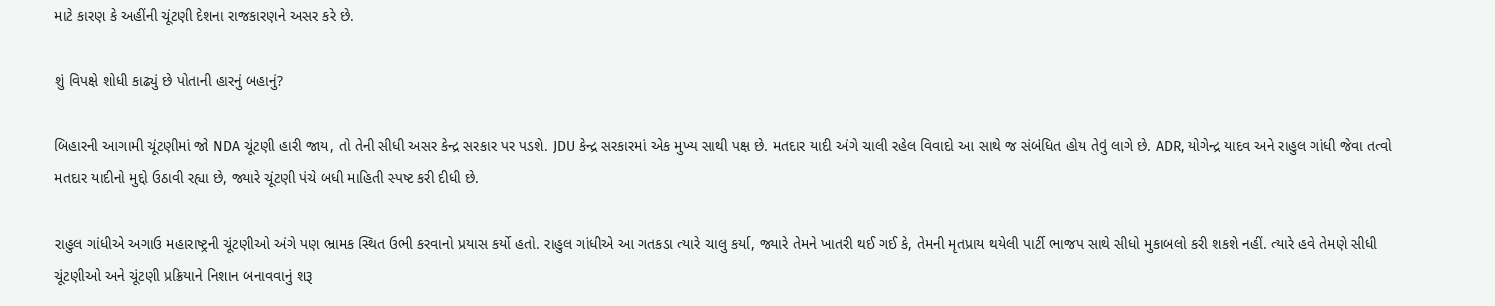માટે કારણ કે અહીંની ચૂંટણી દેશના રાજકારણને અસર કરે છે.

શું વિપક્ષે શોધી કાઢ્યું છે પોતાની હારનું બહાનું?

બિહારની આગામી ચૂંટણીમાં જો NDA ચૂંટણી હારી જાય, તો તેની સીધી અસર કેન્દ્ર સરકાર પર પડશે. JDU કેન્દ્ર સરકારમાં એક મુખ્ય સાથી પક્ષ છે. મતદાર યાદી અંગે ચાલી રહેલ વિવાદો આ સાથે જ સંબંધિત હોય તેવું લાગે છે. ADR, યોગેન્દ્ર યાદવ અને રાહુલ ગાંધી જેવા તત્વો મતદાર યાદીનો મુદ્દો ઉઠાવી રહ્યા છે, જ્યારે ચૂંટણી પંચે બધી માહિતી સ્પષ્ટ કરી દીધી છે.

રાહુલ ગાંધીએ અગાઉ મહારાષ્ટ્રની ચૂંટણીઓ અંગે પણ ભ્રામક સ્થિત ઉભી કરવાનો પ્રયાસ કર્યો હતો. રાહુલ ગાંધીએ આ ગતકડા ત્યારે ચાલુ કર્યા, જ્યારે તેમને ખાતરી થઈ ગઈ કે, તેમની મૃતપ્રાય થયેલી પાર્ટી ભાજપ સાથે સીધો મુકાબલો કરી શકશે નહીં. ત્યારે હવે તેમણે સીધી ચૂંટણીઓ અને ચૂંટણી પ્રક્રિયાને નિશાન બનાવવાનું શરૂ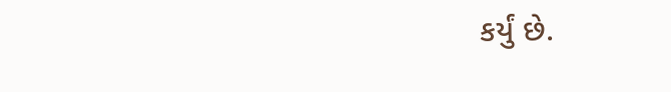કર્યું છે.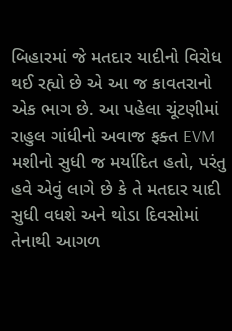બિહારમાં જે મતદાર યાદીનો વિરોધ થઈ રહ્યો છે એ આ જ કાવતરાનો એક ભાગ છે. આ પહેલા ચૂંટણીમાં રાહુલ ગાંધીનો અવાજ ફક્ત EVM મશીનો સુધી જ મર્યાદિત હતો, પરંતુ હવે એવું લાગે છે કે તે મતદાર યાદી સુધી વધશે અને થોડા દિવસોમાં તેનાથી આગળ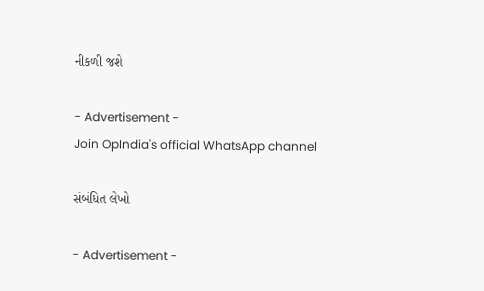નીકળી જશે

- Advertisement -
Join OpIndia's official WhatsApp channel

સંબંધિત લેખો

- Advertisement -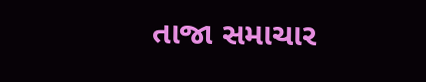તાજા સમાચાર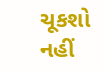ચૂકશો નહીં